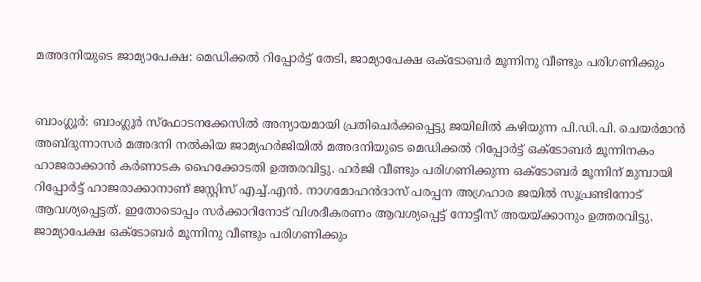മഅദനിയുടെ ജാമ്യാപേക്ഷ: മെഡിക്കല്‍ റിപ്പോര്‍ട്ട് തേടി, ജാമ്യാപേക്ഷ ഒക്‌ടോബര്‍ മൂന്നിനു വീണ്ടും പരിഗണിക്കും


ബാംഗ്ലൂര്‍: ബാംഗ്ലൂര്‍ സ്‌ഫോടനക്കേസില്‍ അന്യായമായി പ്രതിചെര്‍ക്കപ്പെട്ടു ജയിലില്‍ കഴിയുന്ന പി.ഡി.പി. ചെയര്‍മാന്‍ അബ്ദുന്നാസര്‍ മഅദനി നല്‍കിയ ജാമ്യഹര്‍ജിയില്‍ മഅദനിയുടെ മെഡിക്കല്‍ റിപ്പോര്‍ട്ട് ഒക്‌ടോബര്‍ മൂന്നിനകം ഹാജരാക്കാന്‍ കര്‍ണാടക ഹൈക്കോടതി ഉത്തരവിട്ടു. ഹര്‍ജി വീണ്ടും പരിഗണിക്കുന്ന ഒക്ടോബര്‍ മൂന്നിന് മുമ്പായി റിപ്പോര്‍ട്ട് ഹാജരാക്കാനാണ് ജസ്റ്റിസ് എച്ച്.എന്‍. നാഗമോഹന്‍ദാസ് പരപ്പന അഗ്രഹാര ജയില്‍ സൂപ്രണ്ടിനോട് ആവശ്യപ്പെട്ടത്. ഇതോടൊപ്പം സര്‍ക്കാറിനോട് വിശദീകരണം ആവശ്യപ്പെട്ട് നോട്ടീസ് അയയ്ക്കാനും ഉത്തരവിട്ടു. ജാമ്യാപേക്ഷ ഒക്‌ടോബര്‍ മൂന്നിനു വീണ്ടും പരിഗണിക്കും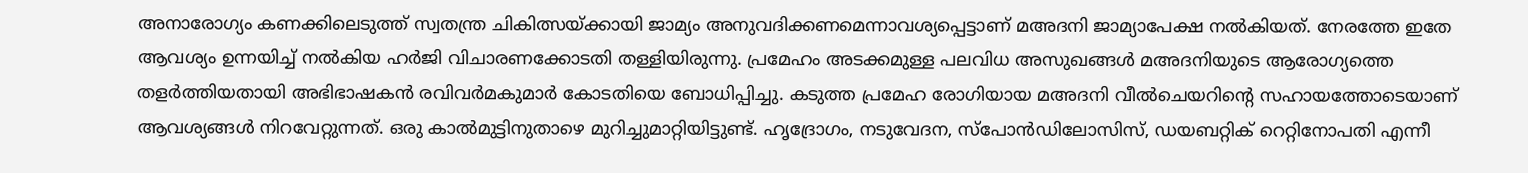അനാരോഗ്യം കണക്കിലെടുത്ത് സ്വതന്ത്ര ചികിത്സയ്ക്കായി ജാമ്യം അനുവദിക്കണമെന്നാവശ്യപ്പെട്ടാണ് മഅദനി ജാമ്യാപേക്ഷ നല്‍കിയത്. നേരത്തേ ഇതേ ആവശ്യം ഉന്നയിച്ച് നല്‍കിയ ഹര്‍ജി വിചാരണക്കോടതി തള്ളിയിരുന്നു. പ്രമേഹം അടക്കമുള്ള പലവിധ അസുഖങ്ങള്‍ മഅദനിയുടെ ആരോഗ്യത്തെ തളര്‍ത്തിയതായി അഭിഭാഷകന്‍ രവിവര്‍മകുമാര്‍ കോടതിയെ ബോധിപ്പിച്ചു. കടുത്ത പ്രമേഹ രോഗിയായ മഅദനി വീല്‍ചെയറിന്റെ സഹായത്തോടെയാണ് ആവശ്യങ്ങള്‍ നിറവേറ്റുന്നത്. ഒരു കാല്‍മുട്ടിനുതാഴെ മുറിച്ചുമാറ്റിയിട്ടുണ്ട്. ഹൃദ്രോഗം, നടുവേദന, സ്‌പോന്‍ഡിലോസിസ്, ഡയബറ്റിക് റെറ്റിനോപതി എന്നീ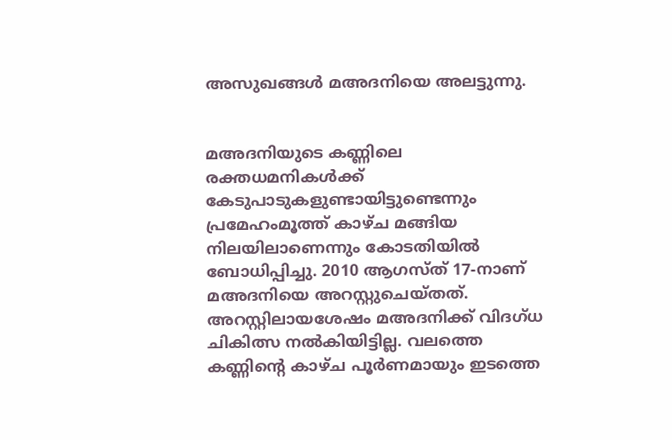അസുഖങ്ങള്‍ മഅദനിയെ അലട്ടുന്നു.


മഅദനിയുടെ കണ്ണിലെ രക്തധമനികള്‍ക്ക് കേടുപാടുകളുണ്ടായിട്ടുണ്ടെന്നും പ്രമേഹംമൂത്ത് കാഴ്ച മങ്ങിയ നിലയിലാണെന്നും കോടതിയില്‍ ബോധിപ്പിച്ചു. 2010 ആഗസ്ത് 17-നാണ് മഅദനിയെ അറസ്റ്റുചെയ്തത്. അറസ്റ്റിലായശേഷം മഅദനിക്ക് വിദഗ്ധ ചികിത്സ നല്‍കിയിട്ടില്ല. വലത്തെ കണ്ണിന്റെ കാഴ്ച പൂര്‍ണമായും ഇടത്തെ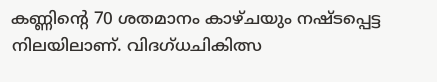കണ്ണിന്റെ 70 ശതമാനം കാഴ്ചയും നഷ്ടപ്പെട്ട നിലയിലാണ്. വിദഗ്ധചികിത്സ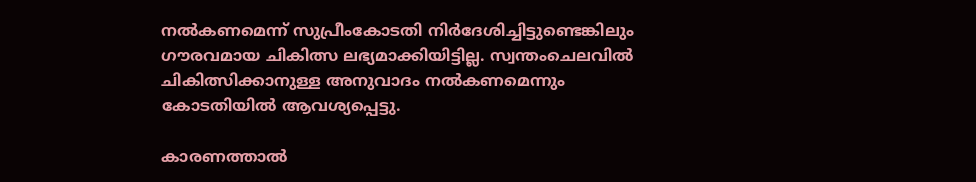നല്‍കണമെന്ന് സുപ്രീംകോടതി നിര്‍ദേശിച്ചിട്ടുണ്ടെങ്കിലും ഗൗരവമായ ചികിത്സ ലഭ്യമാക്കിയിട്ടില്ല. സ്വന്തംചെലവില്‍ ചികിത്സിക്കാനുള്ള അനുവാദം നല്‍കണമെന്നും കോടതിയില്‍ ആവശ്യപ്പെട്ടു.

കാരണത്താല്‍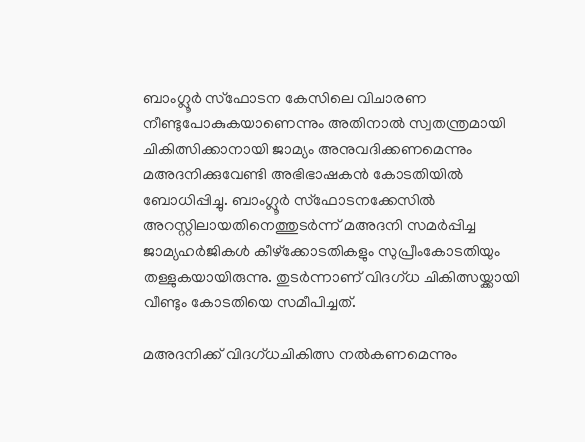ബാംഗ്ലൂര്‍ സ്‌ഫോടന കേസിലെ വിചാരണ നീണ്ടുപോകുകയാണെന്നും അതിനാല്‍ സ്വതന്ത്രമായി ചികിത്സിക്കാനായി ജാമ്യം അനുവദിക്കണമെന്നും മഅദനിക്കുവേണ്ടി അഭിഭാഷകന്‍ കോടതിയില്‍ ബോധിപ്പിച്ചു. ബാംഗ്ലൂര്‍ സ്‌ഫോടനക്കേസില്‍ അറസ്റ്റിലായതിനെത്തുടര്‍ന്ന് മഅദനി സമര്‍പ്പിച്ച ജാമ്യഹര്‍ജികള്‍ കീഴ്‌ക്കോടതികളും സുപ്രീംകോടതിയും തള്ളുകയായിരുന്നു. തുടര്‍ന്നാണ് വിദഗ്ധ ചികിത്സയ്ക്കായി വീണ്ടും കോടതിയെ സമീപിച്ചത്.

മഅദനിക്ക് വിദഗ്ധചികിത്സ നല്‍കണമെന്നും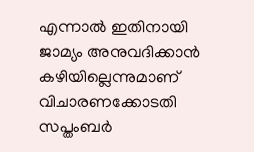എന്നാല്‍ ഇതിനായി ജാമ്യം അനുവദിക്കാന്‍ കഴിയില്ലെന്നുമാണ് വിചാരണക്കോടതി സപ്തംബര്‍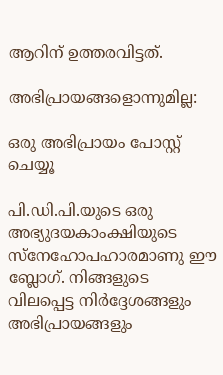ആറിന് ഉത്തരവിട്ടത്.

അഭിപ്രായങ്ങളൊന്നുമില്ല:

ഒരു അഭിപ്രായം പോസ്റ്റ് ചെയ്യൂ

പി.ഡി.പി.യുടെ ഒരു അഭ്യുദയകാംക്ഷിയുടെ സ്നേഹോപഹാരമാണു ഈ ബ്ലോഗ്. നിങ്ങളുടെ വിലപ്പെട്ട നിര്‍ദ്ദേശങ്ങളും അഭിപ്രായങ്ങളും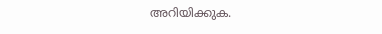അറിയിക്കുക.